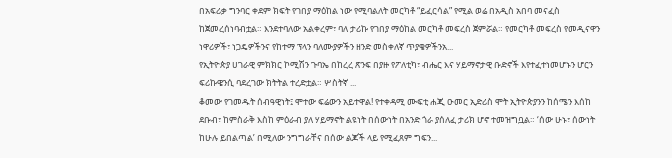በአፍሪቃ ግንባር ቀደም ክፍት የገበያ ማዕከል ነው የሚባልለት መርካቶ “ይፈርሳል” የሚል ወሬ በአዲስ አበባ መናፈስ ከጀመረሰነባብቷል። እንደተባለው አልቀረም፣ ባለ ታሪኩ የገበያ ማዕከል መርካቶ መፍረስ ጀምሯል። የመርካቶ መፍረስ የመዲናዋን ነዋሪዎች፣ ነጋዴዎችንና የከተማ ፕላን ባለሙያዎችን ዘንድ መስቀለኛ ጥያቄዎችንአ...
የኢትዮጵያ ሀገራዊ ምክክር ኮሚሽን ጉባኤ በከረረ ጽንፍ በያዙ የፖለቲካ፣ ብሔር እና ሃይማኖታዊ ቡድኖች እየተፈተነመሆኑን ሆርን ፍሪኩዌንሲ ባደረገው ክትትል ተረድቷል። ሦስትኛ ...
ቆመው የገመዱት ሰብዓዊነት፤ ሞተው ፍሬውን አይተዋል! የተቀዳሚ ሙፍቲ ሐጂ ዑመር ኢድሪስ ሞት ኢትዮጵያንን ከሰሜን እሰከ ደቡብ፣ ከምስራቅ እስከ ምዕራብ ያለ ሃይማኖት ልዩነት በሰውነት በአንድ ጎራ ያሰለፈ ታሪክ ሆኖ ተመዝግቧል። ‘ሰው ሁኑ፣ ሰውነት ከሁሉ ይበልጣል’ በሚለው ንግግራቸና በሰው ልጆች ላይ የሚፈጸም ግፍን...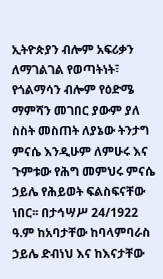ኢትዮጵያን ብሎም አፍሪቃን ለማገልገል የወጣትነት፣ የጎልማሳን ብሎም የዕድሜ ማምሻን መገበር ያውም ያለ ስስት መስጠት ለያኔው ትንታግ ምናሴ እንዲሁም ለምሁሩ እና ጉምቱው የሕግ መምህሩ ምናሴ ኃይሌ የሕይወት ፍልስፍናቸው ነበር፡፡ በታኅሣሥ 24/1922 ዓ.ም ከአባታቸው ከባላምባራስ ኃይሌ ድብነህ እና ከእናታቸው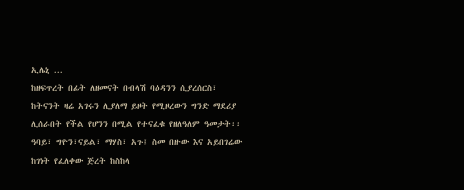ኢሌኒ ...
ከዘፍጥረት በፊት ለዘመናት በብላሽ ባዕዳንን ሲያረሰርስ፣ ከትናንት ዛሬ አገሩን ሊያለማ ይዞት የሚዞረውን ግንድ ማደሪያ ሊሰራበት የችል የሆንን በሚል የተናፈቁ የዘለዓለም ዓመታት፡፡ ዓባይ፣ ግዮን፣ናይል፣ ማሃስ፣ አጉ፤ ስመ በዙው እና አይበገሬው ከገነት የፈለቀው ጅረት ከስከላ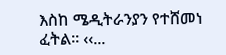እስከ ሜዲትራንያን የተሸመነ ፈትል፡፡ ‹‹...